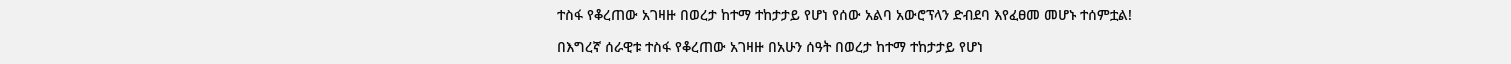ተስፋ የቆረጠው አገዛዙ በወረታ ከተማ ተከታታይ የሆነ የሰው አልባ አውሮፕላን ድብደባ እየፈፀመ መሆኑ ተሰምቷል!

በእግረኛ ሰራዊቱ ተስፋ የቆረጠው አገዛዙ በአሁን ሰዓት በወረታ ከተማ ተከታታይ የሆነ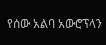የሰው አልባ አውሮፕላን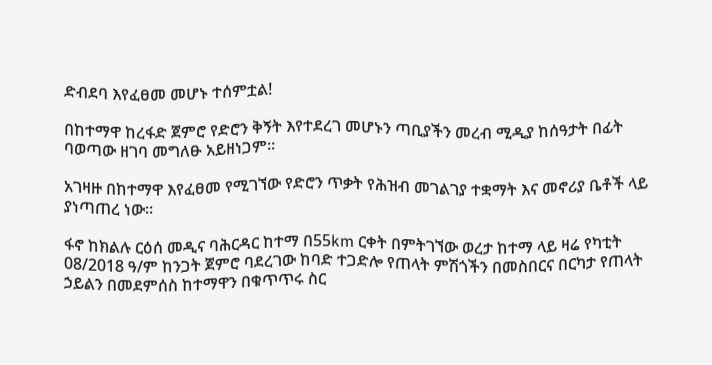ድብደባ እየፈፀመ መሆኑ ተሰምቷል!

በከተማዋ ከረፋድ ጀምሮ የድሮን ቅኝት እየተደረገ መሆኑን ጣቢያችን መረብ ሚዲያ ከሰዓታት በፊት ባወጣው ዘገባ መግለፁ አይዘነጋም።

አገዛዙ በከተማዋ እየፈፀመ የሚገኘው የድሮን ጥቃት የሕዝብ መገልገያ ተቋማት እና መኖሪያ ቤቶች ላይ ያነጣጠረ ነው።

ፋኖ ከክልሉ ርዕሰ መዲና ባሕርዳር ከተማ በ55km ርቀት በምትገኘው ወረታ ከተማ ላይ ዛሬ የካቲት 08/2018 ዓ/ም ከንጋት ጀምሮ ባደረገው ከባድ ተጋድሎ የጠላት ምሽጎችን በመስበርና በርካታ የጠላት ኃይልን በመደምሰስ ከተማዋን በቁጥጥሩ ስር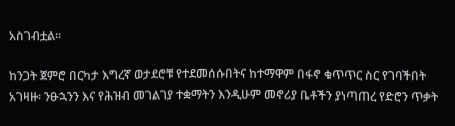አስገብቷል።

ከንጋት ጀምሮ በርካታ እግረኛ ወታደሮቹ የተደመሰሱበትና ከተማዋም በፋኖ ቁጥጥር ስር የገባችበት አገዛዙ፡ ንፁኋንን እና የሕዝብ መገልገያ ተቋማትን እንዲሁም መኖሪያ ቤቶችን ያነጣጠረ የድሮን ጥቃት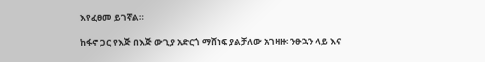እየፈፀመ ይገኛል።

ከፋኖ ጋር የእጅ በእጅ ውጊያ አድርጎ ማሸነፍ ያልቻለው አገዛዙ፡ ንፁኋን ላይ እና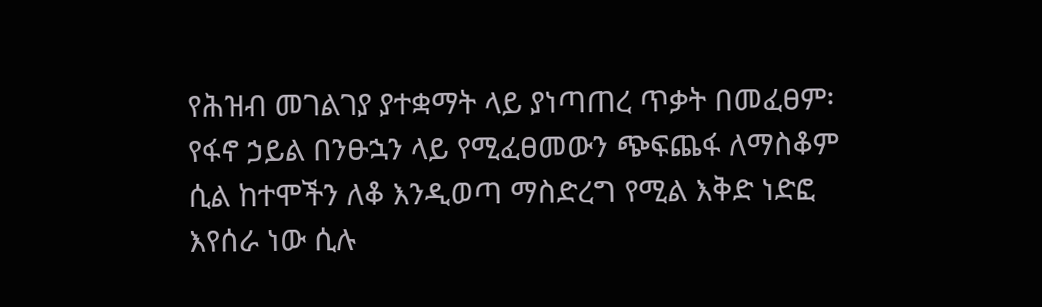የሕዝብ መገልገያ ያተቋማት ላይ ያነጣጠረ ጥቃት በመፈፀም፡ የፋኖ ኃይል በንፁኋን ላይ የሚፈፀመውን ጭፍጨፋ ለማስቆም ሲል ከተሞችን ለቆ እንዲወጣ ማስድረግ የሚል እቅድ ነድፎ እየሰራ ነው ሲሉ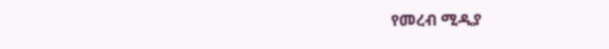የመረብ ሚዲያ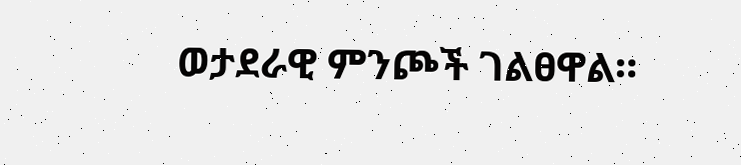ወታደራዊ ምንጮች ገልፀዋል።